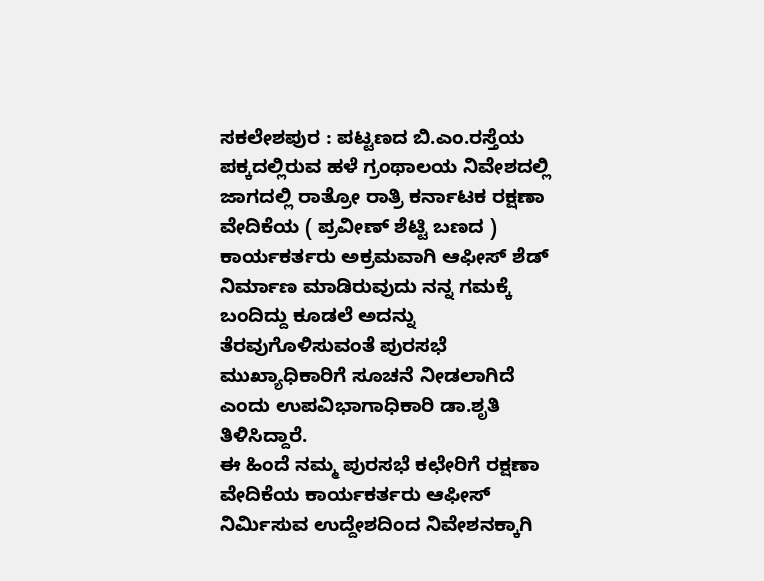ಸಕಲೇಶಪುರ : ಪಟ್ಟಣದ ಬಿ.ಎಂ.ರಸ್ತೆಯ ಪಕ್ಕದಲ್ಲಿರುವ ಹಳೆ ಗ್ರಂಥಾಲಯ ನಿವೇಶದಲ್ಲಿ ಜಾಗದಲ್ಲಿ ರಾತ್ರೋ ರಾತ್ರಿ ಕರ್ನಾಟಕ ರಕ್ಷಣಾ ವೇದಿಕೆಯ ( ಪ್ರವೀಣ್ ಶೆಟ್ಟಿ ಬಣದ ) ಕಾರ್ಯಕರ್ತರು ಅಕ್ರಮವಾಗಿ ಆಫೀಸ್ ಶೆಡ್ ನಿರ್ಮಾಣ ಮಾಡಿರುವುದು ನನ್ನ ಗಮಕ್ಕೆ ಬಂದಿದ್ದು ಕೂಡಲೆ ಅದನ್ನು ತೆರವುಗೊಳಿಸುವಂತೆ ಪುರಸಭೆ ಮುಖ್ಯಾಧಿಕಾರಿಗೆ ಸೂಚನೆ ನೀಡಲಾಗಿದೆ ಎಂದು ಉಪವಿಭಾಗಾಧಿಕಾರಿ ಡಾ.ಶೃತಿ ತಿಳಿಸಿದ್ದಾರೆ.
ಈ ಹಿಂದೆ ನಮ್ಮ ಪುರಸಭೆ ಕಛೇರಿಗೆ ರಕ್ಷಣಾ ವೇದಿಕೆಯ ಕಾರ್ಯಕರ್ತರು ಆಫೀಸ್ ನಿರ್ಮಿಸುವ ಉದ್ದೇಶದಿಂದ ನಿವೇಶನಕ್ಕಾಗಿ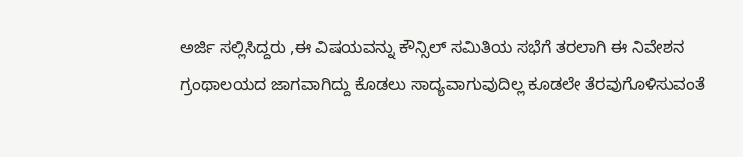ಅರ್ಜಿ ಸಲ್ಲಿಸಿದ್ದರು ,ಈ ವಿಷಯವನ್ನು ಕೌನ್ಸಿಲ್ ಸಮಿತಿಯ ಸಭೆಗೆ ತರಲಾಗಿ ಈ ನಿವೇಶನ ಗ್ರಂಥಾಲಯದ ಜಾಗವಾಗಿದ್ದು ಕೊಡಲು ಸಾದ್ಯವಾಗುವುದಿಲ್ಲ ಕೂಡಲೇ ತೆರವುಗೊಳಿಸುವಂತೆ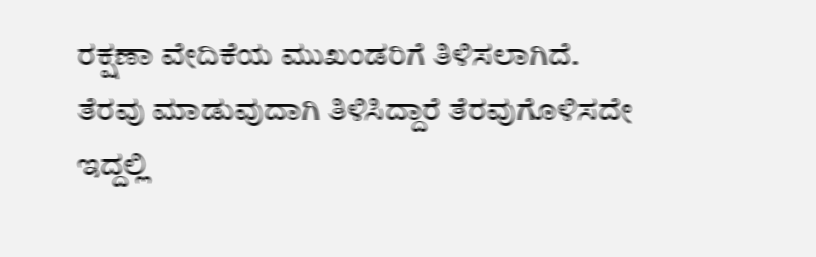ರಕ್ಷಣಾ ವೇದಿಕೆಯ ಮುಖಂಡರಿಗೆ ತಿಳಿಸಲಾಗಿದೆ.
ತೆರವು ಮಾಡುವುದಾಗಿ ತಿಳಿಸಿದ್ದಾರೆ ತೆರವುಗೊಳಿಸದೇ ಇದ್ದಲ್ಲಿ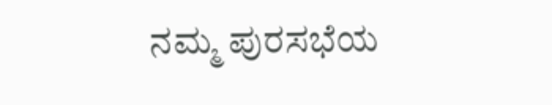ನಮ್ಮ ಪುರಸಭೆಯ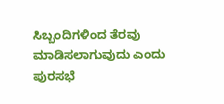ಸಿಬ್ಬಂದಿಗಳಿಂದ ತೆರವು ಮಾಡಿಸಲಾಗುವುದು ಎಂದು ಪುರಸಭೆ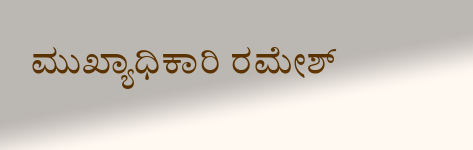ಮುಖ್ಯಾಧಿಕಾರಿ ರಮೇಶ್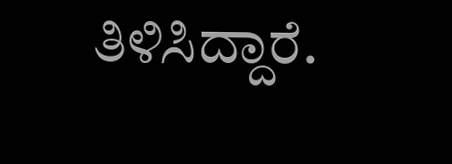ತಿಳಿಸಿದ್ದಾರೆ.